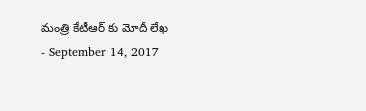మంత్రి కేటీఆర్ కు మోదీ లేఖ
- September 14, 2017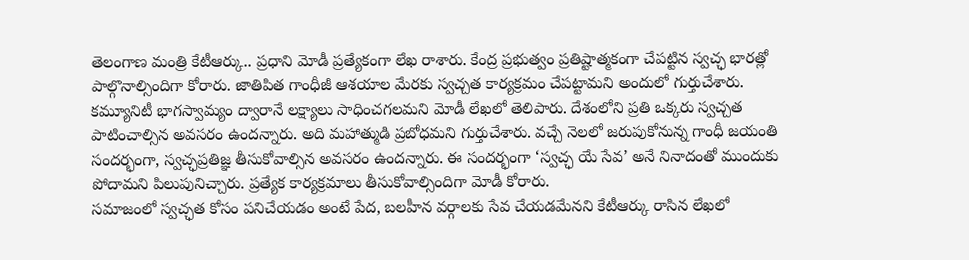తెలంగాణ మంత్రి కేటీఆర్కు.. ప్రధాని మోడీ ప్రత్యేకంగా లేఖ రాశారు. కేంద్ర ప్రభుత్వం ప్రతిష్టాత్మకంగా చేపట్టిన స్వచ్ఛ భారత్లో పాల్గొనాల్సిందిగా కోరారు. జాతిపిత గాంధీజీ ఆశయాల మేరకు స్వచ్చత కార్యక్రమం చేపట్టామని అందులో గుర్తుచేశారు. కమ్యూనిటీ భాగస్వామ్యం ద్వారానే లక్ష్యాలు సాధించగలమని మోడీ లేఖలో తెలిపారు. దేశంలోని ప్రతి ఒక్కరు స్వచ్చత పాటించాల్సిన అవసరం ఉందన్నారు. అది మహాత్ముడి ప్రబోధమని గుర్తుచేశారు. వచ్చే నెలలో జరుపుకోనున్న గాంధీ జయంతి సందర్భంగా, స్వచ్ఛప్రతిజ్ఞ తీసుకోవాల్సిన అవసరం ఉందన్నారు. ఈ సందర్భంగా ‘స్వచ్ఛ యే సేవ’ అనే నినాదంతో ముందుకు పోదామని పిలుపునిచ్చారు. ప్రత్యేక కార్యక్రమాలు తీసుకోవాల్సిందిగా మోడీ కోరారు.
సమాజంలో స్వచ్ఛత కోసం పనిచేయడం అంటే పేద, బలహీన వర్గాలకు సేవ చేయడమేనని కేటీఆర్కు రాసిన లేఖలో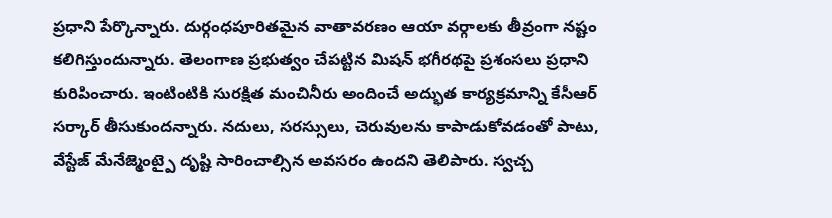ప్రధాని పేర్కొన్నారు. దుర్గంధపూరితమైన వాతావరణం ఆయా వర్గాలకు తీవ్రంగా నష్టం కలిగిస్తుందున్నారు. తెలంగాణ ప్రభుత్వం చేపట్టిన మిషన్ భగీరథపై ప్రశంసలు ప్రధాని కురిపించారు. ఇంటింటికి సురక్షిత మంచినీరు అందించే అద్భుత కార్యక్రమాన్ని కేసీఆర్ సర్కార్ తీసుకుందన్నారు. నదులు, సరస్సులు, చెరువులను కాపాడుకోవడంతో పాటు, వేస్టేజ్ మేనేజ్మెంట్పై దృష్టి సారించాల్సిన అవసరం ఉందని తెలిపారు. స్వచ్చ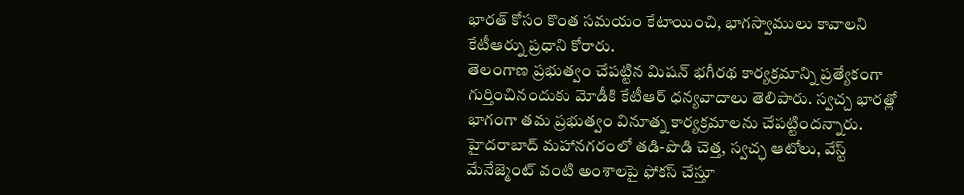భారత్ కోసం కొంత సమయం కేటాయించి, భాగస్వాములు కావాలని కేటీఆర్ను ప్రధాని కోరారు.
తెలంగాణ ప్రభుత్వం చేపట్టిన మిషన్ భగీరథ కార్యక్రమాన్ని ప్రత్యేకంగా గుర్తించినందుకు మోడీకి కేటీఆర్ ధన్యవాదాలు తెలిపారు. స్వచ్చ భారత్లో భాగంగా తమ ప్రభుత్వం వినూత్న కార్యక్రమాలను చేపట్టిందన్నారు. హైదరాబాద్ మహానగరంలో తడి-పొడి చెత్త, స్వచ్ఛ ఆటోలు, వేస్ట్ మేనేజ్మెంట్ వంటి అంశాలపై ఫోకస్ చేస్తూ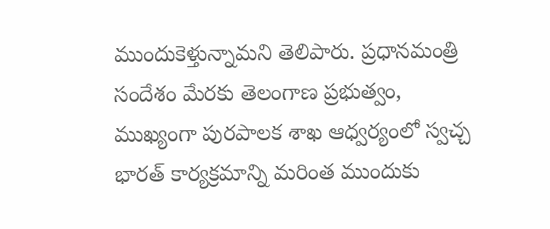ముందుకెళ్తున్నామని తెలిపారు. ప్రధానమంత్రి సందేశం మేరకు తెలంగాణ ప్రభుత్వం, ముఖ్యంగా పురపాలక శాఖ ఆధ్వర్యంలో స్వచ్చ భారత్ కార్యక్రమాన్ని మరింత ముందుకు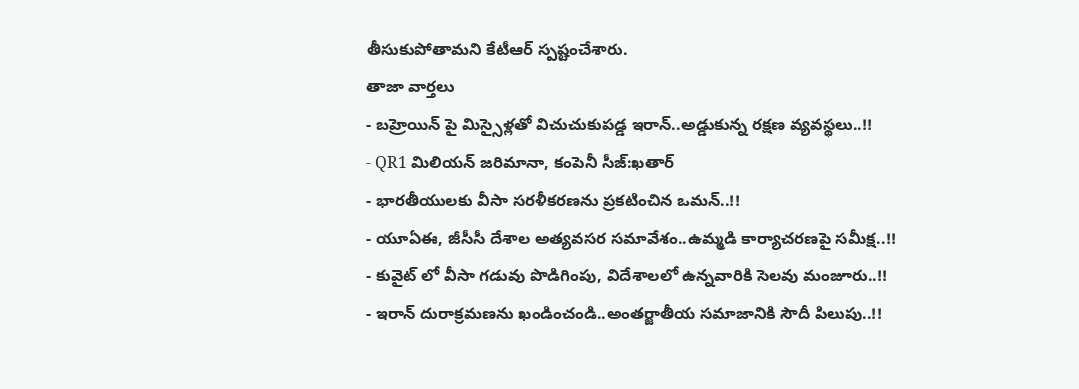తీసుకుపోతామని కేటీఆర్ స్పష్టంచేశారు.
తాజా వార్తలు
- బహ్రెయిన్ పై మిస్సైళ్లతో విచుచుకుపడ్డ ఇరాన్..అడ్డుకున్న రక్షణ వ్యవస్థలు..!!
- QR1 మిలియన్ జరిమానా, కంపెనీ సీజ్:ఖతార్
- భారతీయులకు వీసా సరళీకరణను ప్రకటించిన ఒమన్..!!
- యూఏఈ, జీసీసీ దేశాల అత్యవసర సమావేశం..ఉమ్మడి కార్యాచరణపై సమీక్ష..!!
- కువైట్ లో వీసా గడువు పొడిగింపు, విదేశాలలో ఉన్నవారికి సెలవు మంజూరు..!!
- ఇరాన్ దురాక్రమణను ఖండించండి..అంతర్జాతీయ సమాజానికి సౌదీ పిలుపు..!!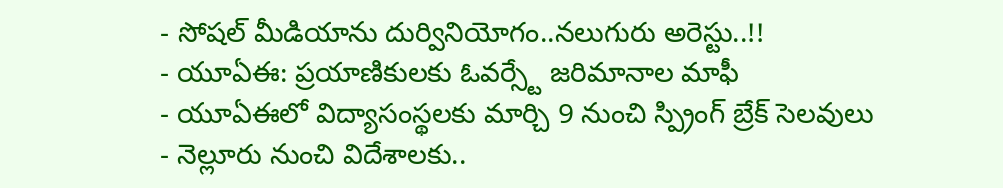- సోషల్ మీడియాను దుర్వినియోగం..నలుగురు అరెస్టు..!!
- యూఏఈ: ప్రయాణికులకు ఓవర్స్టే జరిమానాల మాఫీ
- యూఏఈలో విద్యాసంస్థలకు మార్చి 9 నుంచి స్ప్రింగ్ బ్రేక్ సెలవులు
- నెల్లూరు నుంచి విదేశాలకు..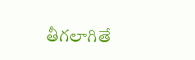తీగలాగితే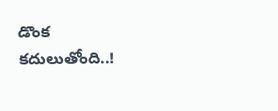డొంక కదులుతోంది..!